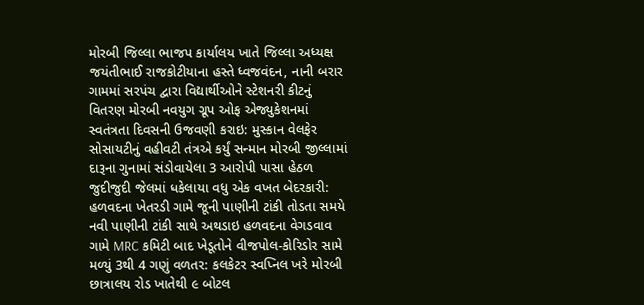મોરબી જિલ્લા ભાજપ કાર્યાલય ખાતે જિલ્લા અધ્યક્ષ જયંતીભાઈ રાજકોટીયાના હસ્તે ધ્વજવંદન, નાની બરાર ગામમાં સરપંચ દ્વારા વિદ્યાર્થીઓને સ્ટેશનરી કીટનું વિતરણ મોરબી નવયુગ ગ્રૂપ ઓફ એજ્યુકેશનમાં સ્વતંત્રતા દિવસની ઉજવણી કરાઇ: મુસ્કાન વેલફેર સોસાયટીનું વહીવટી તંત્રએ કર્યું સન્માન મોરબી જીલ્લામાં દારૂના ગુનામાં સંડોવાયેલા 3 આરોપી પાસા હેઠળ જુદીજુદી જેલમાં ધકેલાયા વધુ એક વખત બેદરકારી: હળવદના ખેતરડી ગામે જૂની પાણીની ટાંકી તોડતા સમયે નવી પાણીની ટાંકી સાથે અથડાઇ હળવદના વેગડવાવ ગામે MRC કમિટી બાદ ખેડૂતોને વીજપોલ-કોરિડોર સામે મળ્યું 3થી 4 ગણું વળતર: કલકેટર સ્વપ્નિલ ખરે મોરબી છાત્રાલય રોડ ખાતેથી ૯ બોટલ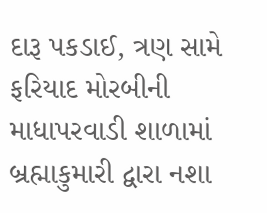દારૂ પકડાઈ, ત્રણ સામે ફરિયાદ મોરબીની માધાપરવાડી શાળામાં બ્રહ્માકુમારી દ્વારા નશા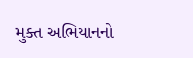મુક્ત અભિયાનનો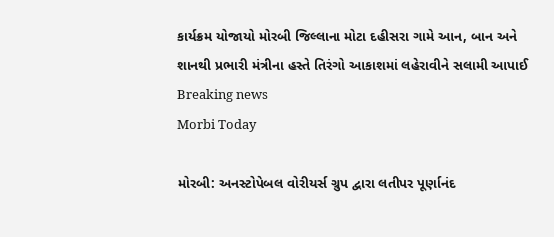કાર્યક્રમ યોજાયો મોરબી જિલ્લાના મોટા દહીસરા ગામે આન, બાન અને શાનથી પ્રભારી મંત્રીના હસ્તે તિરંગો આકાશમાં લહેરાવીને સલામી આપાઈ
Breaking news
Morbi Today

મોરબી: અનસ્ટોપેબલ વોરીયર્સ ગ્રુપ દ્વારા લતીપર પૂર્ણાનંદ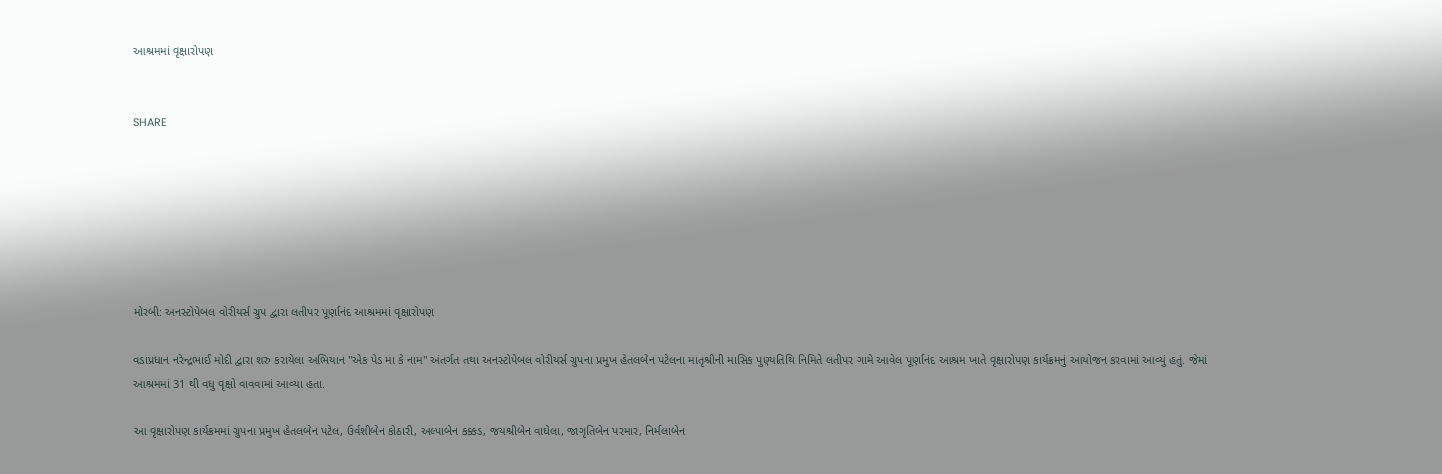આશ્રમમાં વૃક્ષારોપણ


SHARE







મોરબી: અનસ્ટોપેબલ વોરીયર્સ ગ્રુપ દ્વારા લતીપર પૂર્ણાનંદ આશ્રમમાં વૃક્ષારોપણ

વડાપ્રધાન નરેન્દ્રભાઈ મોદી દ્વારા શરુ કરાયેલા અભિયાન "એક પેડ મા કે નામ" અંતર્ગત તથા અનસ્ટોપેબલ વોરીયર્સ ગ્રુપના પ્રમુખ હેતલબેન પટેલના માતૃશ્રીની માસિક પુણ્યતિથિ નિમિતે લતીપર ગામે આવેલ પૂર્ણાનંદ આશ્રમ ખાતે વૃક્ષારોપણ કાર્યક્રમનું આયોજન કરવામાં આવ્યું હતું. જેમાં આશ્રમમાં 31 થી વધુ વૃક્ષો વાવવામાં આવ્યા હતા.

આ વૃક્ષારોપણ કાર્યક્રમમાં ગ્રુપના પ્રમુખ હેતલબેન પટેલ, ઉર્વશીબેન કોઠારી, અલ્પાબેન કક્કડ, જયશ્રીબેન વાઘેલા, જાગૃતિબેન પરમાર, નિર્મલાબેન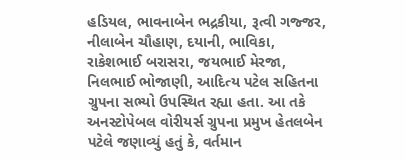હડિયલ, ભાવનાબેન ભદ્રકીયા, રૂત્વી ગજ્જર, નીલાબેન ચૌહાણ, દયાની, ભાવિકા, રાકેશભાઈ બરાસરા, જયભાઈ મેરજા, નિલભાઈ ભોજાણી, આદિત્ય પટેલ સહિતના ગ્રુપના સભ્યો ઉપસ્થિત રહ્યા હતા. આ તકે અનસ્ટોપેબલ વોરીયર્સ ગ્રુપના પ્રમુખ હેતલબેન પટેલે જણાવ્યું હતું કે, વર્તમાન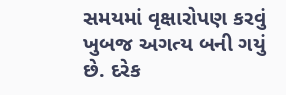સમયમાં વૃક્ષારોપણ કરવું ખુબજ અગત્ય બની ગયું છે. દરેક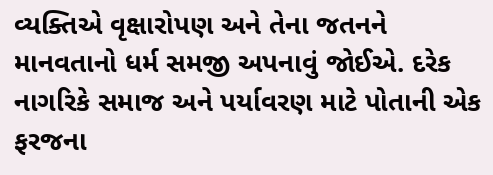વ્યક્તિએ વૃક્ષારોપણ અને તેના જતનને માનવતાનો ધર્મ સમજી અપનાવું જોઈએ. દરેક નાગરિકે સમાજ અને પર્યાવરણ માટે પોતાની એક ફરજના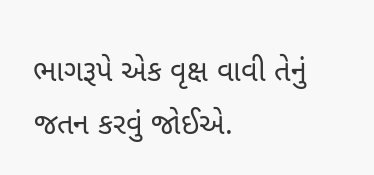ભાગરૂપે એક વૃક્ષ વાવી તેનું જતન કરવું જોઈએ.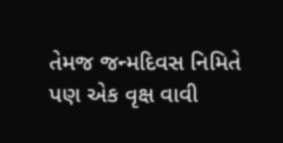તેમજ જન્મદિવસ નિમિતે પણ એક વૃક્ષ વાવી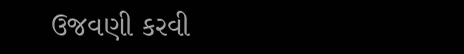ઉજવણી કરવી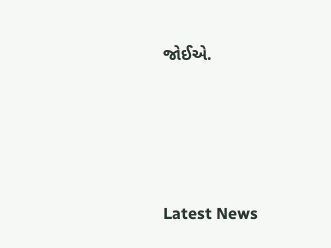જોઈએ.






Latest News